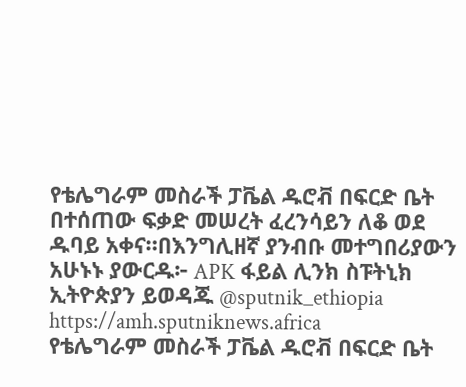የቴሌግራም መስራች ፓቬል ዱሮቭ በፍርድ ቤት በተሰጠው ፍቃድ መሠረት ፈረንሳይን ለቆ ወደ ዱባይ አቀና።በእንግሊዘኛ ያንብቡ መተግበሪያውን አሁኑኑ ያውርዱ፦ APK ፋይል ሊንክ ስፑትኒክ ኢትዮጵያን ይወዳጁ @sputnik_ethiopia
https://amh.sputniknews.africa
የቴሌግራም መስራች ፓቬል ዱሮቭ በፍርድ ቤት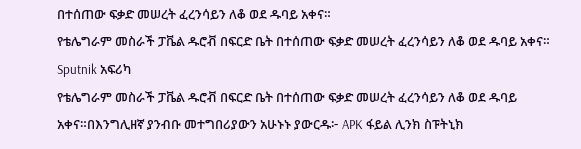በተሰጠው ፍቃድ መሠረት ፈረንሳይን ለቆ ወደ ዱባይ አቀና።
የቴሌግራም መስራች ፓቬል ዱሮቭ በፍርድ ቤት በተሰጠው ፍቃድ መሠረት ፈረንሳይን ለቆ ወደ ዱባይ አቀና።
Sputnik አፍሪካ
የቴሌግራም መስራች ፓቬል ዱሮቭ በፍርድ ቤት በተሰጠው ፍቃድ መሠረት ፈረንሳይን ለቆ ወደ ዱባይ አቀና።በእንግሊዘኛ ያንብቡ መተግበሪያውን አሁኑኑ ያውርዱ፦ APK ፋይል ሊንክ ስፑትኒክ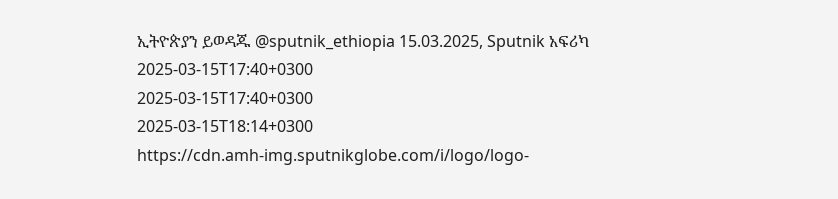ኢትዮጵያን ይወዳጁ @sputnik_ethiopia 15.03.2025, Sputnik አፍሪካ
2025-03-15T17:40+0300
2025-03-15T17:40+0300
2025-03-15T18:14+0300
https://cdn.amh-img.sputnikglobe.com/i/logo/logo-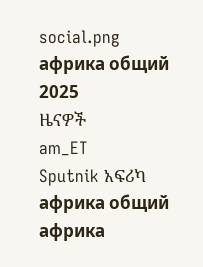social.png
африка общий
2025
ዜናዎች
am_ET
Sputnik አፍሪካ
африка общий
африка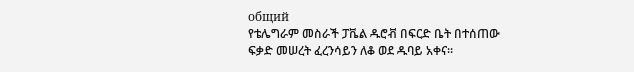общий
የቴሌግራም መስራች ፓቬል ዱሮቭ በፍርድ ቤት በተሰጠው ፍቃድ መሠረት ፈረንሳይን ለቆ ወደ ዱባይ አቀና።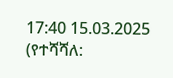17:40 15.03.2025 (የተሻሻለ: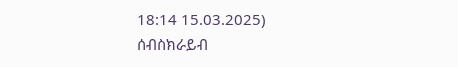18:14 15.03.2025)
ሰብስክራይብ